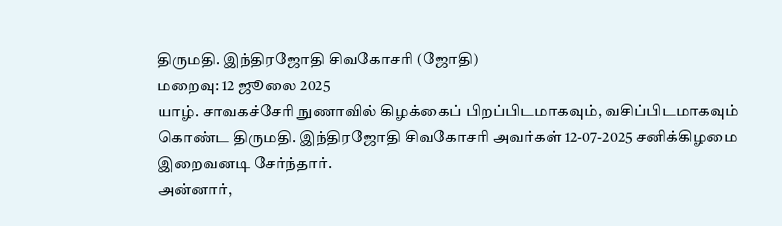திருமதி. இந்திரஜோதி சிவகோசரி (ஜோதி)
மறைவு: 12 ஜூலை 2025
யாழ். சாவகச்சேரி நுணாவில் கிழக்கைப் பிறப்பிடமாகவும், வசிப்பிடமாகவும் கொண்ட திருமதி. இந்திரஜோதி சிவகோசரி அவர்கள் 12-07-2025 சனிக்கிழமை இறைவனடி சேர்ந்தார்.
அன்னார்,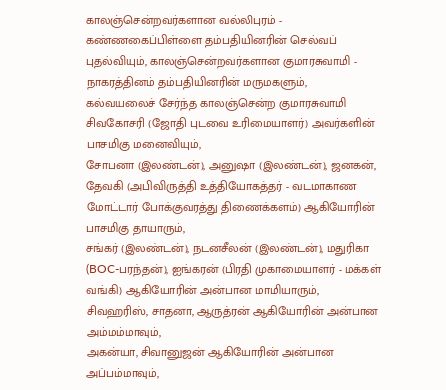காலஞ்சென்றவர்களான வல்லிபுரம் - கண்ணகைப்பிள்ளை தம்பதியினரின் செல்வப் புதல்வியும், காலஞ்சென்றவர்களான குமாரசுவாமி - நாகரத்தினம் தம்பதியினரின் மருமகளும்,
கல்வயலைச் சேர்ந்த காலஞ்சென்ற குமாரசுவாமி சிவகோசரி (ஜோதி புடவை உரிமையாளர்) அவர்களின் பாசமிகு மனைவியும்,
சோபனா (இலண்டன்), அனுஷா (இலண்டன்), ஜனகன், தேவகி (அபிவிருத்தி உத்தியோகத்தர் - வடமாகாண மோட்டார் போக்குவரத்து திணைக்களம்) ஆகியோரின் பாசமிகு தாயாரும்,
சங்கர் (இலண்டன்), நடனசீலன் (இலண்டன்), மதுரிகா (BOC-பரந்தன்), ஐங்கரன் (பிரதி முகாமையாளர் - மக்கள் வங்கி) ஆகியோரின் அன்பான மாமியாரும்,
சிவஹரிஸ், சாதனா, ஆருத்ரன் ஆகியோரின் அன்பான அம்மம்மாவும்,
அகன்யா, சிவானுஜன் ஆகியோரின் அன்பான அப்பம்மாவும்,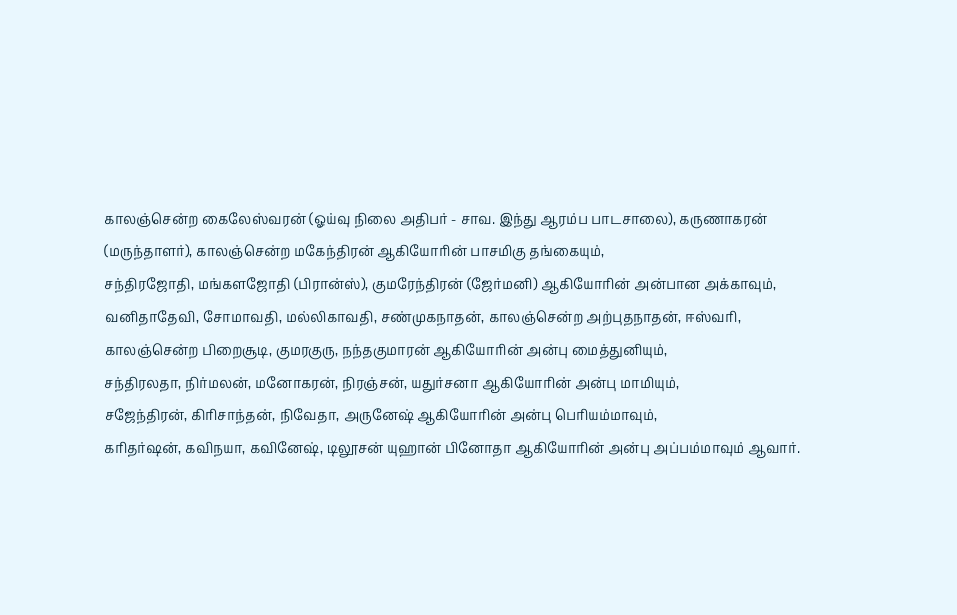காலஞ்சென்ற கைலேஸ்வரன் (ஓய்வு நிலை அதிபர் - சாவ. இந்து ஆரம்ப பாடசாலை), கருணாகரன் (மருந்தாளர்), காலஞ்சென்ற மகேந்திரன் ஆகியோரின் பாசமிகு தங்கையும்,
சந்திரஜோதி, மங்களஜோதி (பிரான்ஸ்), குமரேந்திரன் (ஜேர்மனி) ஆகியோரின் அன்பான அக்காவும்,
வனிதாதேவி, சோமாவதி, மல்லிகாவதி, சண்முகநாதன், காலஞ்சென்ற அற்புதநாதன், ஈஸ்வரி, காலஞ்சென்ற பிறைசூடி, குமரகுரு, நந்தகுமாரன் ஆகியோரின் அன்பு மைத்துனியும்,
சந்திரலதா, நிர்மலன், மனோகரன், நிரஞ்சன், யதுர்சனா ஆகியோரின் அன்பு மாமியும்,
சஜேந்திரன், கிரிசாந்தன், நிவேதா, அருனேஷ் ஆகியோரின் அன்பு பெரியம்மாவும்,
கரிதர்ஷன், கவிநயா, கவினேஷ், டிலூசன் யுஹான் பினோதா ஆகியோரின் அன்பு அப்பம்மாவும் ஆவார்.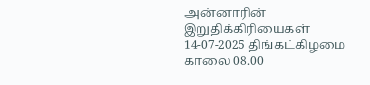அன்னாரின் இறுதிக்கிரியைகள் 14-07-2025 திங்கட்கிழமை காலை 08.00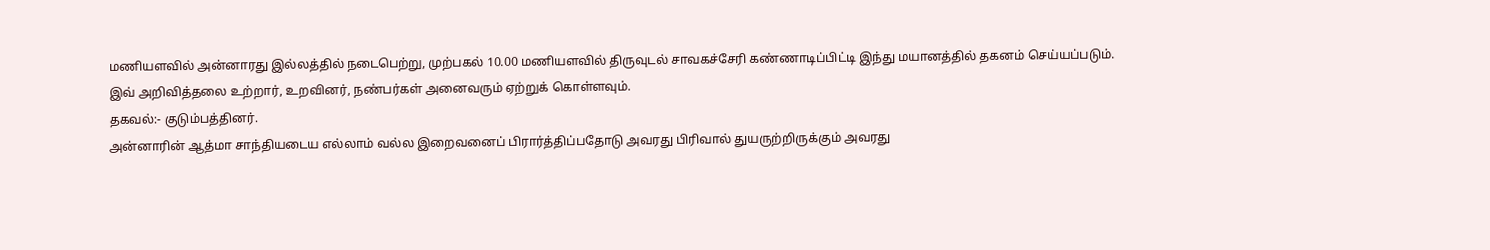மணியளவில் அன்னாரது இல்லத்தில் நடைபெற்று, முற்பகல் 10.00 மணியளவில் திருவுடல் சாவகச்சேரி கண்ணாடிப்பிட்டி இந்து மயானத்தில் தகனம் செய்யப்படும்.
இவ் அறிவித்தலை உற்றார், உறவினர், நண்பர்கள் அனைவரும் ஏற்றுக் கொள்ளவும்.
தகவல்:- குடும்பத்தினர்.
அன்னாரின் ஆத்மா சாந்தியடைய எல்லாம் வல்ல இறைவனைப் பிரார்த்திப்பதோடு அவரது பிரிவால் துயருற்றிருக்கும் அவரது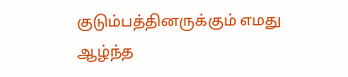குடும்பத்தினருக்கும் எமது ஆழ்ந்த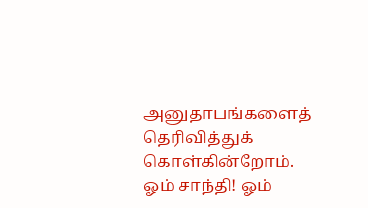அனுதாபங்களைத் தெரிவித்துக் கொள்கின்றோம்.
ஓம் சாந்தி! ஓம்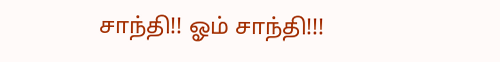சாந்தி!! ஓம் சாந்தி!!!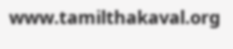www.tamilthakaval.org